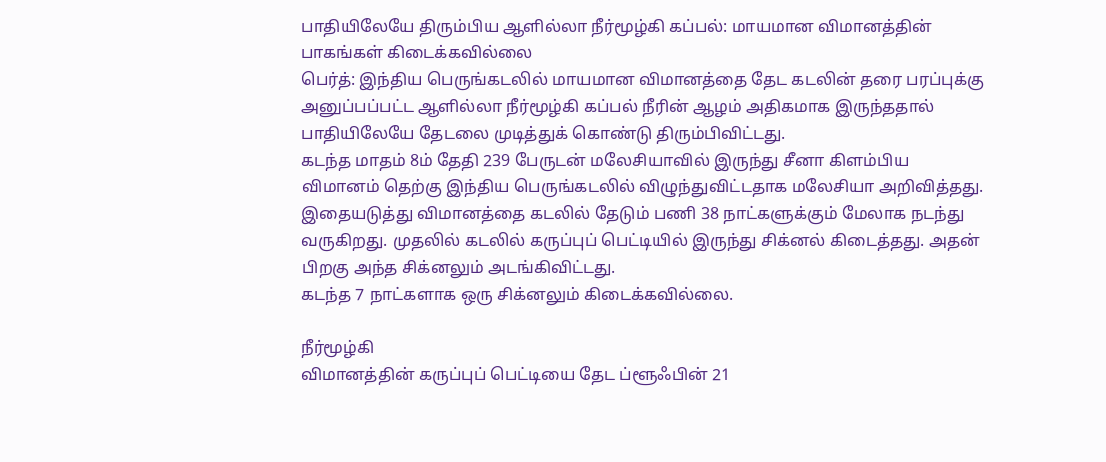பாதியிலேயே திரும்பிய ஆளில்லா நீர்மூழ்கி கப்பல்: மாயமான விமானத்தின் பாகங்கள் கிடைக்கவில்லை
பெர்த்: இந்திய பெருங்கடலில் மாயமான விமானத்தை தேட கடலின் தரை பரப்புக்கு அனுப்பப்பட்ட ஆளில்லா நீர்மூழ்கி கப்பல் நீரின் ஆழம் அதிகமாக இருந்ததால் பாதியிலேயே தேடலை முடித்துக் கொண்டு திரும்பிவிட்டது.
கடந்த மாதம் 8ம் தேதி 239 பேருடன் மலேசியாவில் இருந்து சீனா கிளம்பிய விமானம் தெற்கு இந்திய பெருங்கடலில் விழுந்துவிட்டதாக மலேசியா அறிவித்தது. இதையடுத்து விமானத்தை கடலில் தேடும் பணி 38 நாட்களுக்கும் மேலாக நடந்து வருகிறது. முதலில் கடலில் கருப்புப் பெட்டியில் இருந்து சிக்னல் கிடைத்தது. அதன் பிறகு அந்த சிக்னலும் அடங்கிவிட்டது.
கடந்த 7 நாட்களாக ஒரு சிக்னலும் கிடைக்கவில்லை.

நீர்மூழ்கி
விமானத்தின் கருப்புப் பெட்டியை தேட ப்ளூஃபின் 21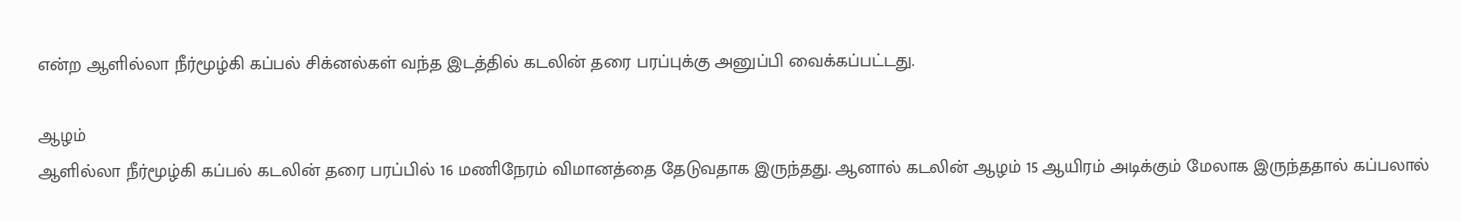என்ற ஆளில்லா நீர்மூழ்கி கப்பல் சிக்னல்கள் வந்த இடத்தில் கடலின் தரை பரப்புக்கு அனுப்பி வைக்கப்பட்டது.

ஆழம்
ஆளில்லா நீர்மூழ்கி கப்பல் கடலின் தரை பரப்பில் 16 மணிநேரம் விமானத்தை தேடுவதாக இருந்தது. ஆனால் கடலின் ஆழம் 15 ஆயிரம் அடிக்கும் மேலாக இருந்ததால் கப்பலால்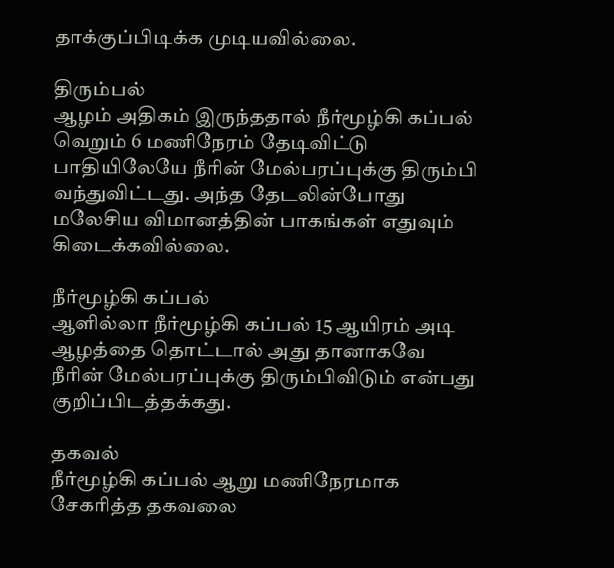தாக்குப்பிடிக்க முடியவில்லை.

திரும்பல்
ஆழம் அதிகம் இருந்ததால் நீர்மூழ்கி கப்பல் வெறும் 6 மணிநேரம் தேடிவிட்டு பாதியிலேயே நீரின் மேல்பரப்புக்கு திரும்பி வந்துவிட்டது. அந்த தேடலின்போது மலேசிய விமானத்தின் பாகங்கள் எதுவும் கிடைக்கவில்லை.

நீர்மூழ்கி கப்பல்
ஆளில்லா நீர்மூழ்கி கப்பல் 15 ஆயிரம் அடி ஆழத்தை தொட்டால் அது தானாகவே நீரின் மேல்பரப்புக்கு திரும்பிவிடும் என்பது குறிப்பிடத்தக்கது.

தகவல்
நீர்மூழ்கி கப்பல் ஆறு மணிநேரமாக சேகரித்த தகவலை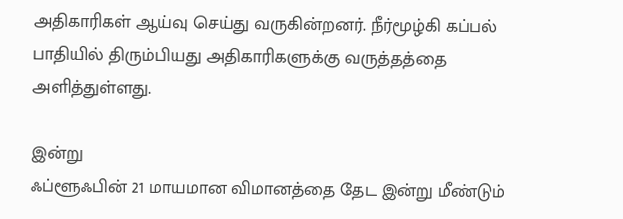அதிகாரிகள் ஆய்வு செய்து வருகின்றனர். நீர்மூழ்கி கப்பல் பாதியில் திரும்பியது அதிகாரிகளுக்கு வருத்தத்தை அளித்துள்ளது.

இன்று
ஃப்ளூஃபின் 21 மாயமான விமானத்தை தேட இன்று மீண்டும்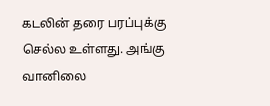கடலின் தரை பரப்புக்கு செல்ல உள்ளது. அங்கு வானிலை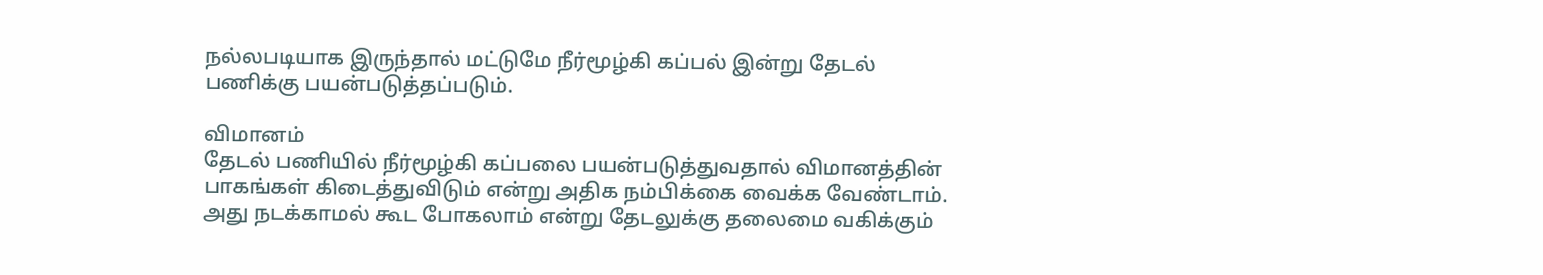நல்லபடியாக இருந்தால் மட்டுமே நீர்மூழ்கி கப்பல் இன்று தேடல் பணிக்கு பயன்படுத்தப்படும்.

விமானம்
தேடல் பணியில் நீர்மூழ்கி கப்பலை பயன்படுத்துவதால் விமானத்தின் பாகங்கள் கிடைத்துவிடும் என்று அதிக நம்பிக்கை வைக்க வேண்டாம். அது நடக்காமல் கூட போகலாம் என்று தேடலுக்கு தலைமை வகிக்கும்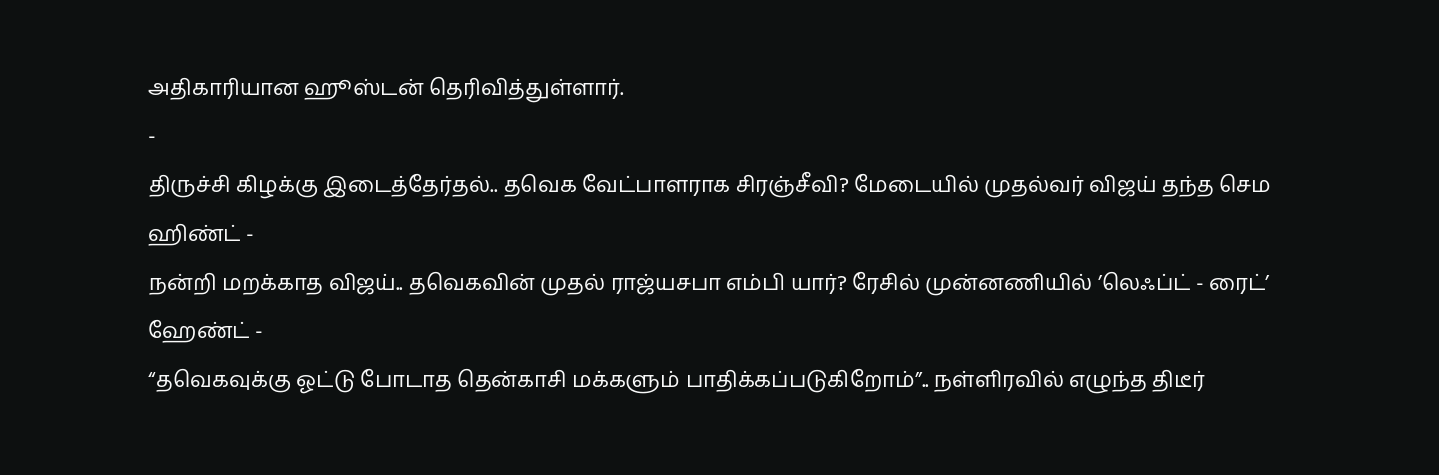அதிகாரியான ஹூஸ்டன் தெரிவித்துள்ளார்.
-
திருச்சி கிழக்கு இடைத்தேர்தல்.. தவெக வேட்பாளராக சிரஞ்சீவி? மேடையில் முதல்வர் விஜய் தந்த செம ஹிண்ட் -
நன்றி மறக்காத விஜய்.. தவெகவின் முதல் ராஜ்யசபா எம்பி யார்? ரேசில் முன்னணியில் ’லெஃப்ட் - ரைட்’ ஹேண்ட் -
“தவெகவுக்கு ஓட்டு போடாத தென்காசி மக்களும் பாதிக்கப்படுகிறோம்”.. நள்ளிரவில் எழுந்த திடீர்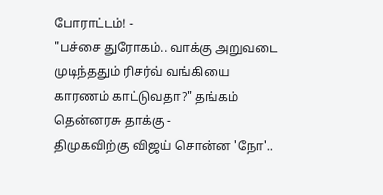போராட்டம்! -
"பச்சை துரோகம்.. வாக்கு அறுவடை முடிந்ததும் ரிசர்வ் வங்கியை காரணம் காட்டுவதா?" தங்கம் தென்னரசு தாக்கு -
திமுகவிற்கு விஜய் சொன்ன 'நோ'..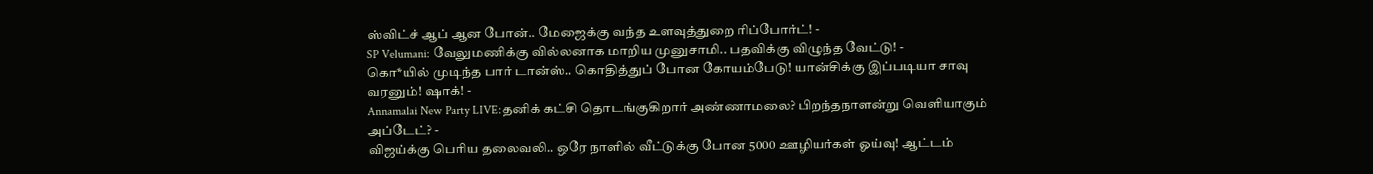ஸ்விட்ச் ஆப் ஆன போன்.. மேஜைக்கு வந்த உளவுத்துறை ரிப்போர்ட்! -
SP Velumani: வேலுமணிக்கு வில்லனாக மாறிய முனுசாமி.. பதவிக்கு விழுந்த வேட்டு! -
கொ*யில் முடிந்த பார் டான்ஸ்.. கொதித்துப் போன கோயம்பேடு! யான்சிக்கு இப்படியா சாவு வரனும்! ஷாக்! -
Annamalai New Party LIVE:தனிக் கட்சி தொடங்குகிறார் அண்ணாமலை? பிறந்தநாளன்று வெளியாகும் அப்டேட்? -
விஜய்க்கு பெரிய தலைவலி.. ஒரே நாளில் வீட்டுக்கு போன 5000 ஊழியர்கள் ஓய்வு! ஆட்டம்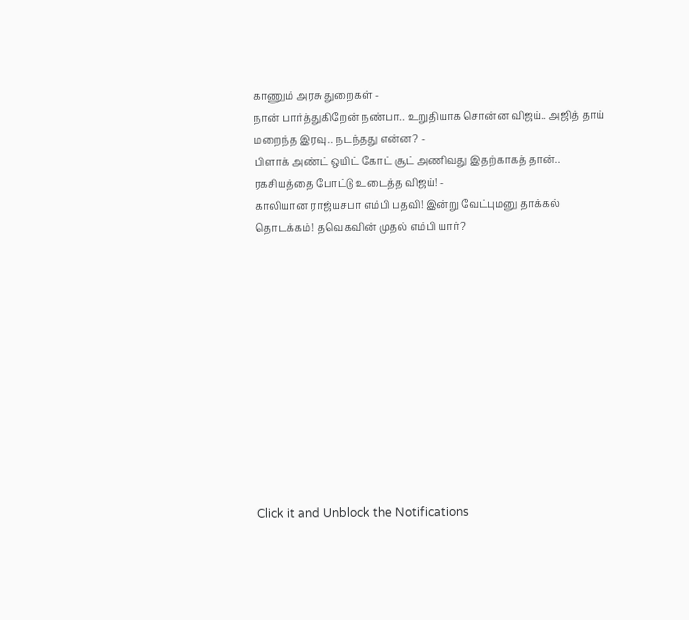காணும் அரசு துறைகள் -
நான் பார்த்துகிறேன் நண்பா.. உறுதியாக சொன்ன விஜய்.. அஜித் தாய் மறைந்த இரவு.. நடந்தது என்ன? -
பிளாக் அண்ட் ஒயிட் கோட் சூட் அணிவது இதற்காகத் தான்.. ரகசியத்தை போட்டு உடைத்த விஜய்! -
காலியான ராஜ்யசபா எம்பி பதவி! இன்று வேட்புமனு தாக்கல் தொடக்கம்! தவெகவின் முதல் எம்பி யார்?












Click it and Unblock the Notifications